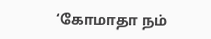‘கோமாதா நம்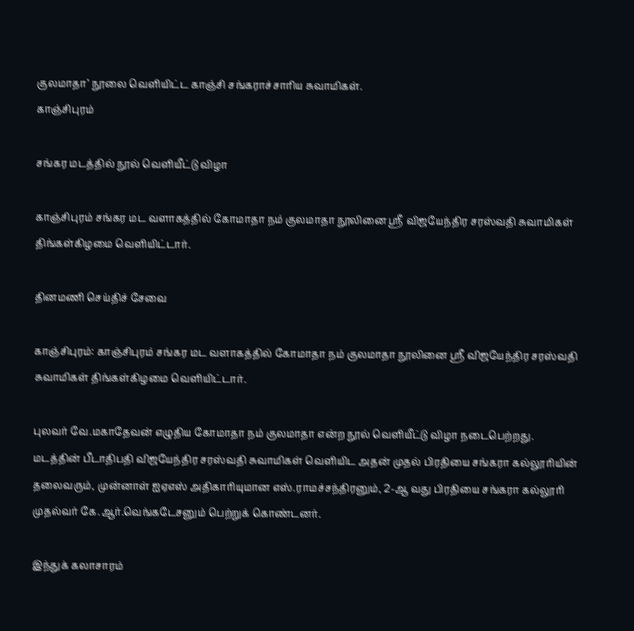குலமாதா’ நூலை வெளியிட்ட காஞ்சி சங்கராச்சாரிய சுவாமிகள்.
காஞ்சிபுரம்

சங்கர மடத்தில் நூல் வெளியீட்டு விழா

காஞ்சிபுரம் சங்கர மட வளாகத்தில் கோமாதா நம் குலமாதா நூலினை ஸ்ரீ விஜயேந்திர சரஸ்வதி சுவாமிகள் திங்கள்கிழமை வெளியிட்டார்.

தினமணி செய்திச் சேவை

காஞ்சிபுரம்: காஞ்சிபுரம் சங்கர மட வளாகத்தில் கோமாதா நம் குலமாதா நூலினை ஸ்ரீ விஜயேந்திர சரஸ்வதி சுவாமிகள் திங்கள்கிழமை வெளியிட்டார்.

புலவர் வே.மகாதேவன் எழுதிய கோமாதா நம் குலமாதா என்ற நூல் வெளியீட்டு விழா நடைபெற்றது. மடத்தின் பீடாதிபதி விஜயேந்திர சரஸ்வதி சுவாமிகள் வெளியிட அதன் முதல் பிரதியை சங்கரா கல்லூரியின் தலைவரும், முன்னாள் ஐஏஎஸ் அதிகாரியுமான எஸ்.ராமச்சந்திரனும், 2-ஆ வது பிரதியை சங்கரா கல்லூரி முதல்வர் கே.ஆர்.வெங்கடேசனும் பெற்றுக் கொண்டனர்.

இந்துக் கலாசாரம்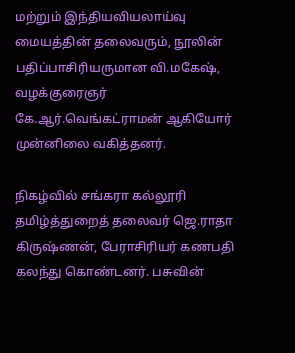மற்றும் இந்தியவியலாய்வு மையத்தின் தலைவரும், நூலின் பதிப்பாசிரியருமான வி.மகேஷ், வழக்குரைஞர் கே.ஆர்.வெங்கட்ராமன் ஆகியோர் முன்னிலை வகித்தனர்.

நிகழ்வில் சங்கரா கல்லூரி தமிழ்த்துறைத் தலைவர் ஜெ.ராதா கிருஷ்ணன், பேராசிரியர் கணபதி கலந்து கொண்டனர். பசுவின்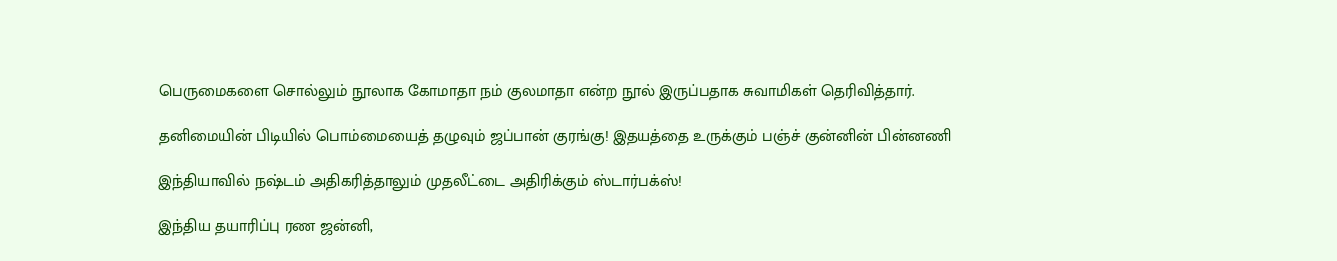பெருமைகளை சொல்லும் நூலாக கோமாதா நம் குலமாதா என்ற நூல் இருப்பதாக சுவாமிகள் தெரிவித்தார்.

தனிமையின் பிடியில் பொம்மையைத் தழுவும் ஜப்பான் குரங்கு! இதயத்தை உருக்கும் பஞ்ச் குன்னின் பின்னணி

இந்தியாவில் நஷ்டம் அதிகரித்தாலும் முதலீட்டை அதிரிக்கும் ஸ்டார்பக்ஸ்!

இந்திய தயாரிப்பு ரண ஜன்னி,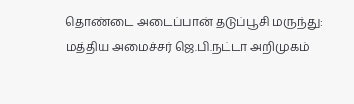தொண்டை அடைப்பான் தடுப்பூசி மருந்து: மத்திய அமைச்சர் ஜெ.பி.நட்டா அறிமுகம்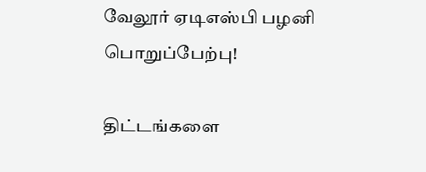வேலூர் ஏடிஎஸ்பி பழனி பொறுப்பேற்பு!

திட்டங்களை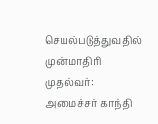செயல்படுத்துவதில் முன்மாதிரி முதல்வர்: அமைச்சர் காந்தி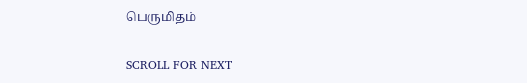பெருமிதம்

SCROLL FOR NEXT